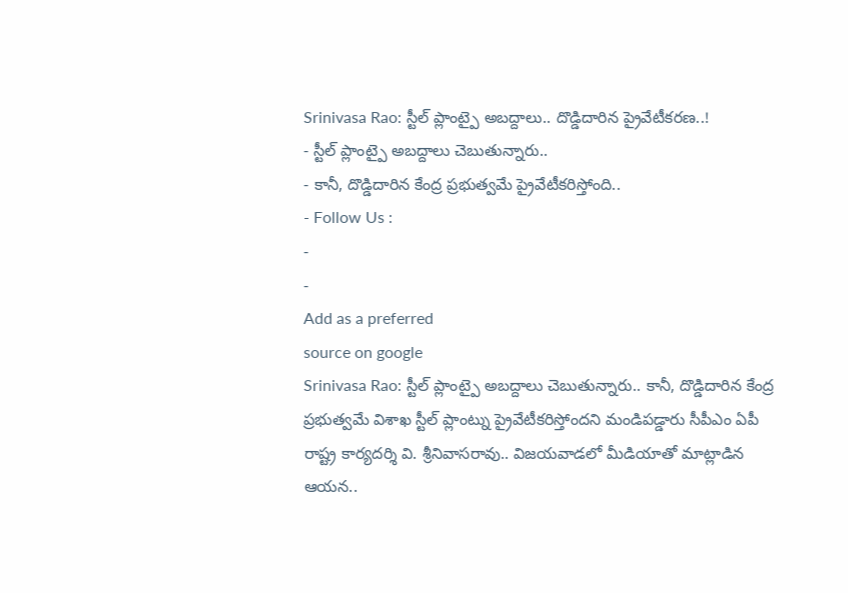Srinivasa Rao: స్టీల్ ప్లాంట్పై అబద్దాలు.. దొడ్డిదారిన ప్రైవేటీకరణ..!
- స్టీల్ ప్లాంట్పై అబద్దాలు చెబుతున్నారు..
- కానీ, దొడ్డిదారిన కేంద్ర ప్రభుత్వమే ప్రైవేటీకరిస్తోంది..
- Follow Us :
-
-
Add as a preferred
source on google
Srinivasa Rao: స్టీల్ ప్లాంట్పై అబద్దాలు చెబుతున్నారు.. కానీ, దొడ్డిదారిన కేంద్ర ప్రభుత్వమే విశాఖ స్టీల్ ప్లాంట్ను ప్రైవేటీకరిస్తోందని మండిపడ్డారు సీపీఎం ఏపీ రాష్ట్ర కార్యదర్శి వి. శ్రీనివాసరావు.. విజయవాడలో మీడియాతో మాట్లాడిన ఆయన..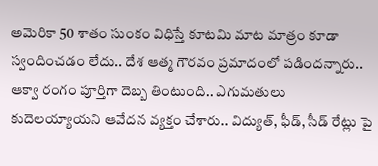అమెరికా 50 శాతం సుంకం విధిస్తే కూటమి మాట మాత్రం కూడా స్వందించడం లేదు.. దేశ ఆత్మ గౌరవం ప్రమాదంలో పడిందన్నారు.. ఆక్వా రంగం పూర్తిగా దెబ్బ తింటుంది.. ఎగుమతులు కుదెలయ్యాయని ఆవేదన వ్యక్తం చేశారు.. విద్యుత్, ఫీడ్, సీడ్ రేట్లు పై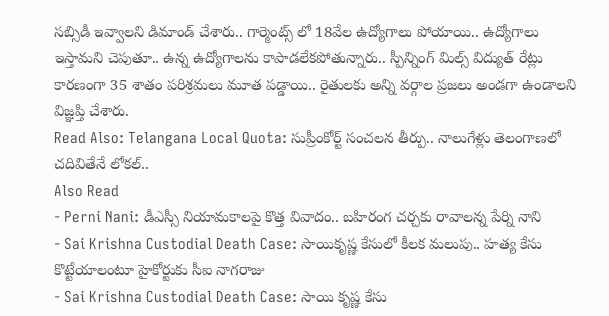సబ్సిడీ ఇవ్వాలని డిమాండ్ చేశారు.. గార్మెంట్స్ లో 18వేల ఉద్యోగాలు పోయాయి.. ఉద్యోగాలు ఇస్తామని చెపుతూ.. ఉన్న ఉద్యోగాలను కాపాడలేకపోతున్నారు.. స్పీన్నింగ్ మిల్స్ విద్యుత్ రేట్లు కారణంగా 35 శాతం పరిశ్రమలు మూత పడ్డాయి.. రైతులకు అన్ని వర్గాల ప్రజలు అండగా ఉండాలని విజ్ఞప్తి చేశారు.
Read Also: Telangana Local Quota: సుప్రీంకోర్ట్ సంచలన తీర్పు.. నాలుగేళ్లు తెలంగాణలో చదివితేనే లోకల్..
Also Read
- Perni Nani: డీఎస్సీ నియామకాలపై కొత్త వివాదం.. బహిరంగ చర్చకు రావాలన్న పేర్ని నాని
- Sai Krishna Custodial Death Case: సాయికృష్ణ కేసులో కీలక మలుపు.. హత్య కేసు కొట్టేయాలంటూ హైకోర్టుకు సీఐ నాగరాజు
- Sai Krishna Custodial Death Case: సాయి కృష్ణ కేసు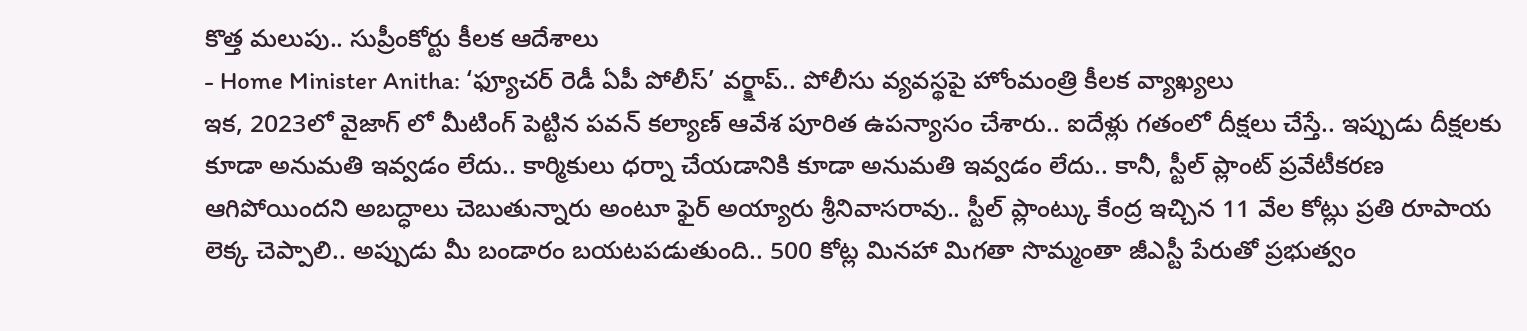కొత్త మలుపు.. సుప్రీంకోర్టు కీలక ఆదేశాలు
- Home Minister Anitha: ‘ఫ్యూచర్ రెడీ ఏపీ పోలీస్’ వర్క్షాప్.. పోలీసు వ్యవస్థపై హోంమంత్రి కీలక వ్యాఖ్యలు
ఇక, 2023లో వైజాగ్ లో మీటింగ్ పెట్టిన పవన్ కల్యాణ్ ఆవేశ పూరిత ఉపన్యాసం చేశారు.. ఐదేళ్లు గతంలో దీక్షలు చేస్తే.. ఇప్పుడు దీక్షలకు కూడా అనుమతి ఇవ్వడం లేదు.. కార్మికులు ధర్నా చేయడానికి కూడా అనుమతి ఇవ్వడం లేదు.. కానీ, స్టీల్ ప్లాంట్ ప్రవేటీకరణ ఆగిపోయిందని అబద్ధాలు చెబుతున్నారు అంటూ ఫైర్ అయ్యారు శ్రీనివాసరావు.. స్టీల్ ప్లాంట్కు కేంద్ర ఇచ్చిన 11 వేల కోట్లు ప్రతి రూపాయ లెక్క చెప్పాలి.. అప్పుడు మీ బండారం బయటపడుతుంది.. 500 కోట్ల మినహా మిగతా సొమ్మంతా జీఎస్టీ పేరుతో ప్రభుత్వం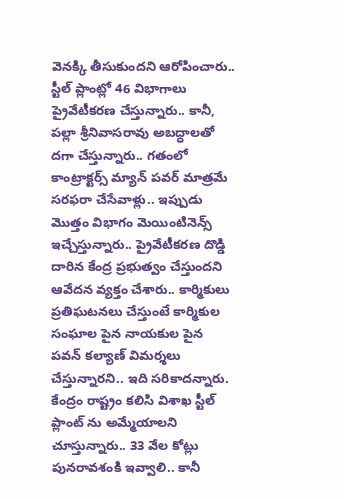వెనక్కి తీసుకుందని ఆరోపించారు.. స్టీల్ ప్లాంట్లో 46 విభాగాలు ప్రైవేటీకరణ చేస్తున్నారు.. కానీ, పల్లా శ్రీనివాసరావు అబద్ధాలతో దగా చేస్తున్నారు.. గతంలో కాంట్రాక్టర్స్ మ్యాన్ పవర్ మాత్రమే సరఫరా చేసేవాళ్లు.. ఇప్పుడు మొత్తం విభాగం మెయింటినెన్స్ ఇచ్చేస్తున్నారు.. ప్రైవేటీకరణ దొడ్డి దారిన కేంద్ర ప్రభుత్వం చేస్తుందని ఆవేదన వ్యక్తం చేశారు.. కార్మికులు ప్రతిఘటనలు చేస్తుంటే కార్మికుల సంఘాల పైన నాయకుల పైన పవన్ కల్యాణ్ విమర్శలు చేస్తున్నారని.. ఇది సరికాదన్నారు. కేంద్రం రాష్ట్రం కలిసి విశాఖ స్టీల్ ప్లాంట్ ను అమ్మేయాలని చూస్తున్నారు.. 33 వేల కోట్లు పునరావశంకి ఇవ్వాలి.. కానీ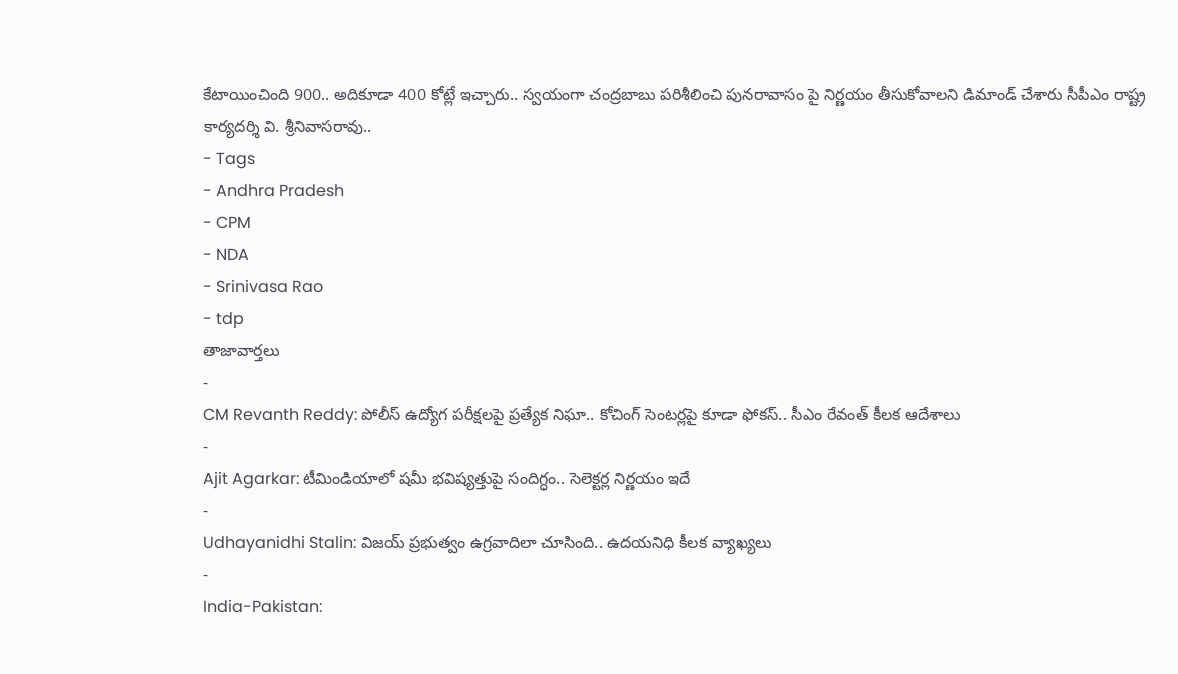కేటాయించింది 900.. అదికూడా 400 కోట్లే ఇచ్చారు.. స్వయంగా చంద్రబాబు పరిశీలించి పునరావాసం పై నిర్ణయం తీసుకోవాలని డిమాండ్ చేశారు సీపీఎం రాష్ట్ర కార్యదర్శి వి. శ్రీనివాసరావు..
- Tags
- Andhra Pradesh
- CPM
- NDA
- Srinivasa Rao
- tdp
తాజావార్తలు
-
CM Revanth Reddy: పోలీస్ ఉద్యోగ పరీక్షలపై ప్రత్యేక నిఘా.. కోచింగ్ సెంటర్లపై కూడా ఫోకస్.. సీఎం రేవంత్ కీలక ఆదేశాలు
-
Ajit Agarkar: టీమిండియాలో షమీ భవిష్యత్తుపై సందిగ్ధం.. సెలెక్టర్ల నిర్ణయం ఇదే
-
Udhayanidhi Stalin: విజయ్ ప్రభుత్వం ఉగ్రవాదిలా చూసింది.. ఉదయనిధి కీలక వ్యాఖ్యలు
-
India-Pakistan: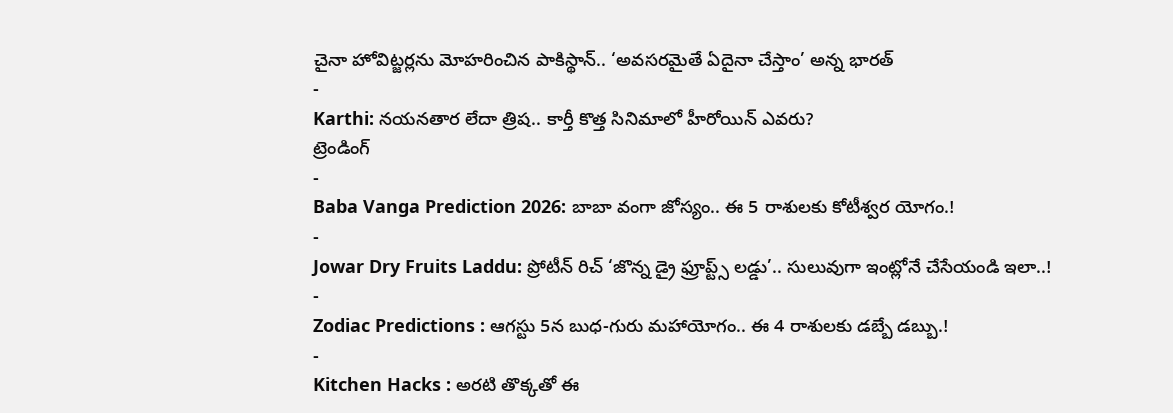చైనా హోవిట్జర్లను మోహరించిన పాకిస్థాన్.. ‘అవసరమైతే ఏదైనా చేస్తాం’ అన్న భారత్
-
Karthi: నయనతార లేదా త్రిష.. కార్తీ కొత్త సినిమాలో హీరోయిన్ ఎవరు?
ట్రెండింగ్
-
Baba Vanga Prediction 2026: బాబా వంగా జోస్యం.. ఈ 5 రాశులకు కోటీశ్వర యోగం.!
-
Jowar Dry Fruits Laddu: ప్రోటీన్ రిచ్ ‘జొన్న డ్రై ఫ్రూప్ట్స్ లడ్డు’.. సులువుగా ఇంట్లోనే చేసేయండి ఇలా..!
-
Zodiac Predictions : ఆగస్టు 5న బుధ-గురు మహాయోగం.. ఈ 4 రాశులకు డబ్బే డబ్బు.!
-
Kitchen Hacks : అరటి తొక్కతో ఈ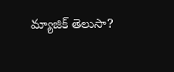మ్యాజిక్ తెలుసా?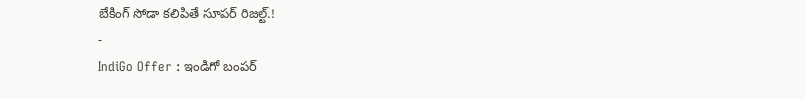బేకింగ్ సోడా కలిపితే సూపర్ రిజల్ట్.!
-
IndiGo Offer : ఇండిగో బంపర్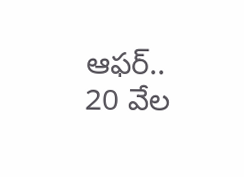ఆఫర్.. 20 వేల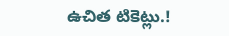ఉచిత టికెట్లు.!